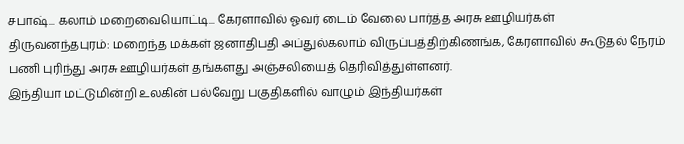சபாஷ்... கலாம் மறைவையொட்டி... கேரளாவில் ஓவர் டைம் வேலை பார்த்த அரசு ஊழியர்கள்
திருவனந்தபுரம்: மறைந்த மக்கள் ஜனாதிபதி அப்துல்கலாம் விருப்பத்திற்கிணங்க, கேரளாவில் கூடுதல் நேரம் பணி புரிந்து அரசு ஊழியர்கள் தங்களது அஞ்சலியைத் தெரிவித்துள்ளனர்.
இந்தியா மட்டுமின்றி உலகின் பல்வேறு பகுதிகளில் வாழும் இந்தியர்கள்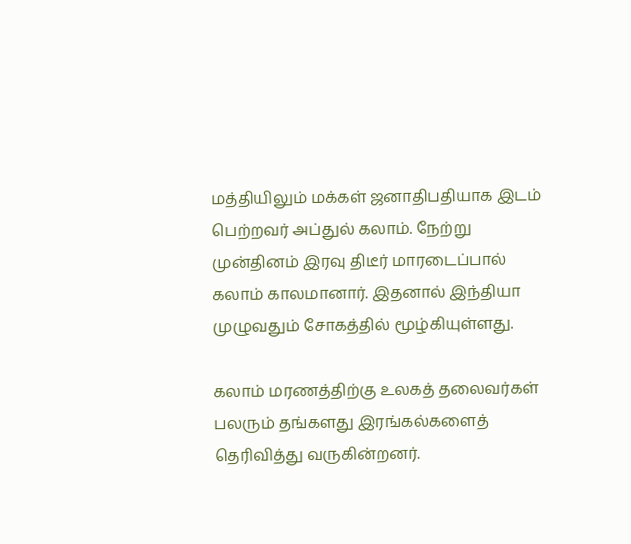மத்தியிலும் மக்கள் ஜனாதிபதியாக இடம் பெற்றவர் அப்துல் கலாம். நேற்று முன்தினம் இரவு திடீர் மாரடைப்பால் கலாம் காலமானார். இதனால் இந்தியா முழுவதும் சோகத்தில் மூழ்கியுள்ளது.

கலாம் மரணத்திற்கு உலகத் தலைவர்கள் பலரும் தங்களது இரங்கல்களைத் தெரிவித்து வருகின்றனர்.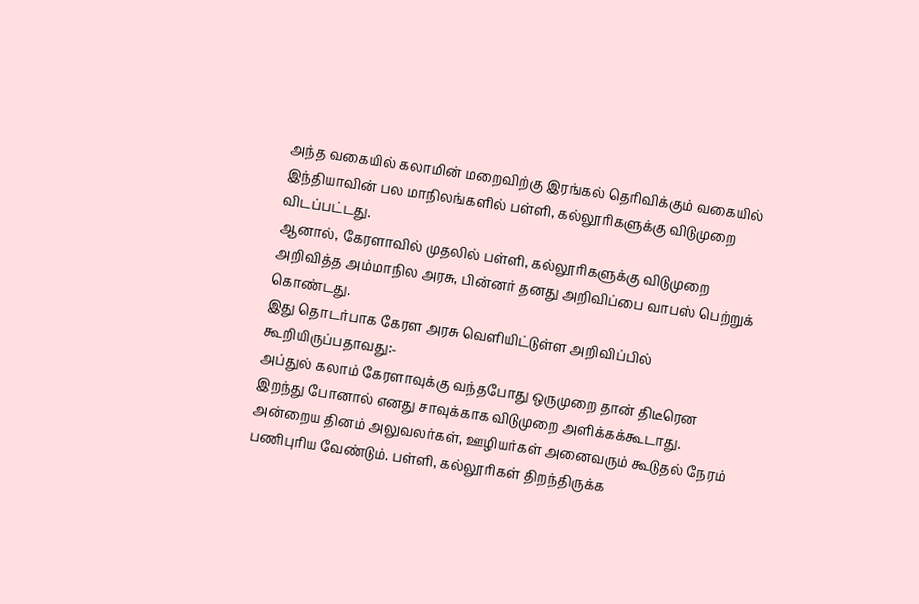அந்த வகையில் கலாமின் மறைவிற்கு இரங்கல் தெரிவிக்கும் வகையில் இந்தியாவின் பல மாநிலங்களில் பள்ளி, கல்லூரிகளுக்கு விடுமுறை விடப்பட்டது.
ஆனால், கேரளாவில் முதலில் பள்ளி, கல்லூரிகளுக்கு விடுமுறை அறிவித்த அம்மாநில அரசு, பின்னர் தனது அறிவிப்பை வாபஸ் பெற்றுக் கொண்டது.
இது தொடர்பாக கேரள அரசு வெளியிட்டுள்ள அறிவிப்பில் கூறியிருப்பதாவது:-
அப்துல் கலாம் கேரளாவுக்கு வந்தபோது ஒருமுறை தான் திடீரென இறந்து போனால் எனது சாவுக்காக விடுமுறை அளிக்கக்கூடாது. அன்றைய தினம் அலுவலர்கள், ஊழியர்கள் அனைவரும் கூடுதல் நேரம் பணிபுரிய வேண்டும். பள்ளி, கல்லூரிகள் திறந்திருக்க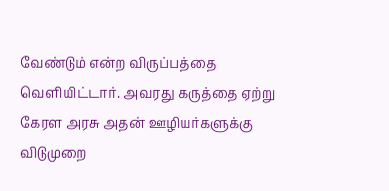வேண்டும் என்ற விருப்பத்தை வெளியிட்டார். அவரது கருத்தை ஏற்று கேரள அரசு அதன் ஊழியர்களுக்கு விடுமுறை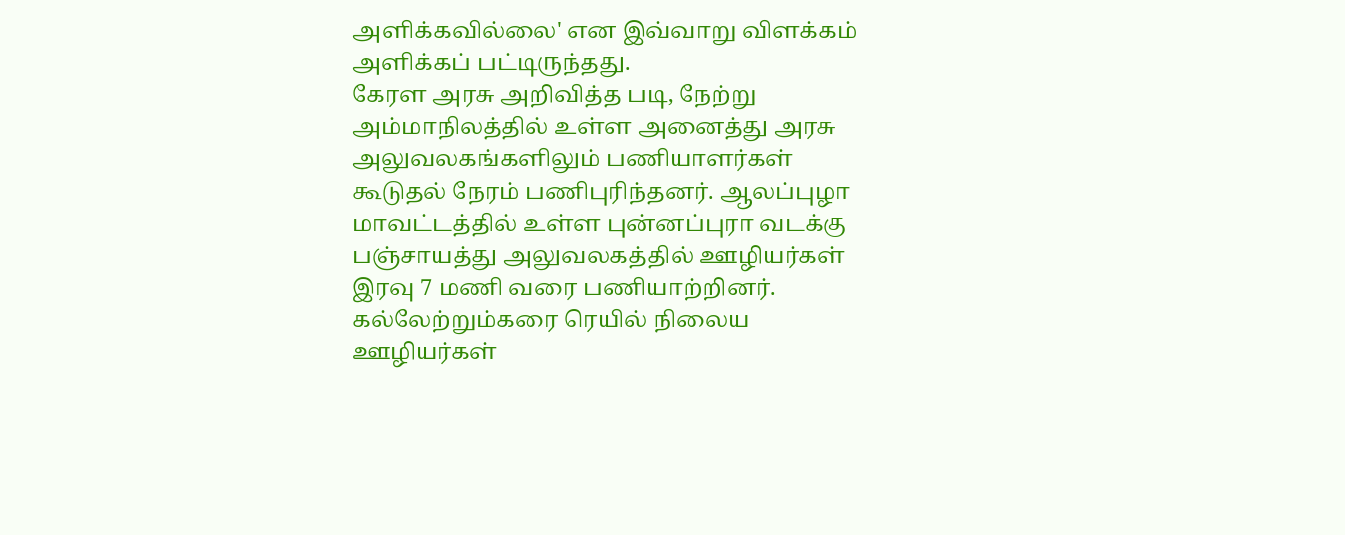அளிக்கவில்லை' என இவ்வாறு விளக்கம் அளிக்கப் பட்டிருந்தது.
கேரள அரசு அறிவித்த படி, நேற்று அம்மாநிலத்தில் உள்ள அனைத்து அரசு அலுவலகங்களிலும் பணியாளர்கள் கூடுதல் நேரம் பணிபுரிந்தனர். ஆலப்புழா மாவட்டத்தில் உள்ள புன்னப்புரா வடக்கு பஞ்சாயத்து அலுவலகத்தில் ஊழியர்கள் இரவு 7 மணி வரை பணியாற்றினர். கல்லேற்றும்கரை ரெயில் நிலைய ஊழியர்கள்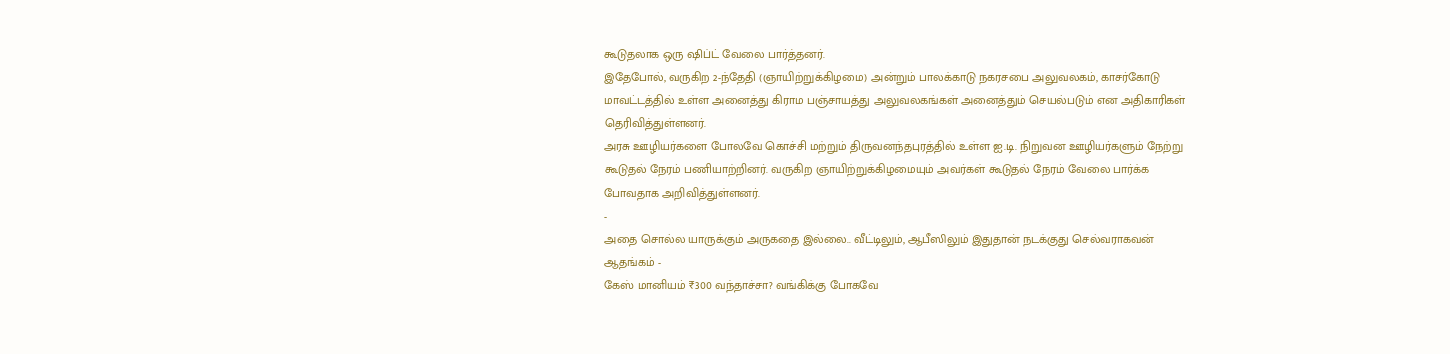கூடுதலாக ஒரு ஷிப்ட் வேலை பார்த்தனர்.
இதேபோல், வருகிற 2-ந்தேதி (ஞாயிற்றுக்கிழமை) அன்றும் பாலக்காடு நகரசபை அலுவலகம், காசர்கோடு மாவட்டத்தில் உள்ள அனைத்து கிராம பஞ்சாயத்து அலுவலகங்கள் அனைத்தும் செயல்படும் என அதிகாரிகள் தெரிவித்துள்ளனர்.
அரசு ஊழியர்களை போலவே கொச்சி மற்றும் திருவனந்தபுரத்தில் உள்ள ஐ.டி. நிறுவன ஊழியர்களும் நேற்று கூடுதல் நேரம் பணியாற்றினர். வருகிற ஞாயிற்றுக்கிழமையும் அவர்கள் கூடுதல் நேரம் வேலை பார்க்க போவதாக அறிவித்துள்ளனர்.
-
அதை சொல்ல யாருக்கும் அருகதை இல்லை.. வீட்டிலும், ஆபீஸிலும் இதுதான் நடக்குது செல்வராகவன் ஆதங்கம் -
கேஸ் மானியம் ₹300 வந்தாச்சா? வங்கிக்கு போகவே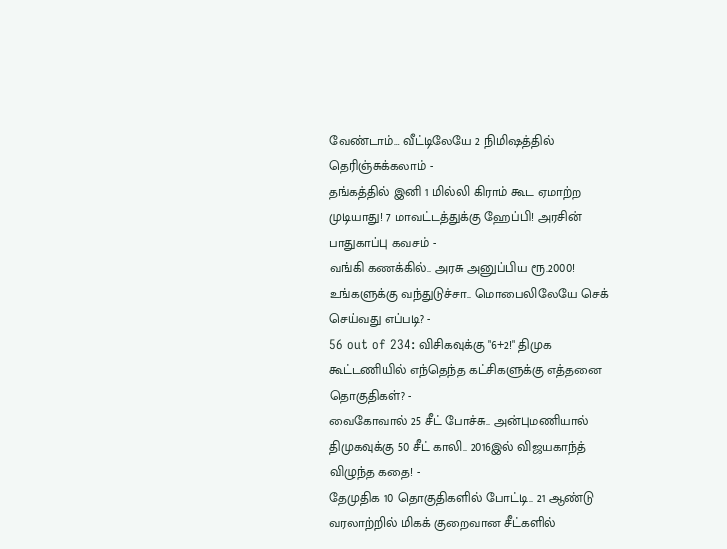வேண்டாம்… வீட்டிலேயே 2 நிமிஷத்தில் தெரிஞ்சுக்கலாம் -
தங்கத்தில் இனி 1 மில்லி கிராம் கூட ஏமாற்ற முடியாது! 7 மாவட்டத்துக்கு ஹேப்பி! அரசின் பாதுகாப்பு கவசம் -
வங்கி கணக்கில்.. அரசு அனுப்பிய ரூ.2000! உங்களுக்கு வந்துடுச்சா.. மொபைலிலேயே செக் செய்வது எப்படி? -
56 out of 234: விசிகவுக்கு "6+2!" திமுக கூட்டணியில் எந்தெந்த கட்சிகளுக்கு எத்தனை தொகுதிகள்? -
வைகோவால் 25 சீட் போச்சு.. அன்புமணியால் திமுகவுக்கு 50 சீட் காலி.. 2016இல் விஜயகாந்த் விழுந்த கதை! -
தேமுதிக 10 தொகுதிகளில் போட்டி.. 21 ஆண்டு வரலாற்றில் மிகக் குறைவான சீட்களில்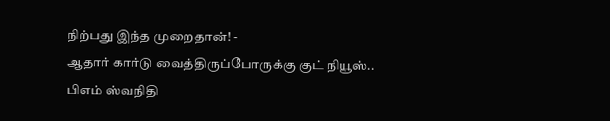நிற்பது இந்த முறைதான்! -
ஆதார் கார்டு வைத்திருப்போருக்கு குட் நியூஸ்.. பிஎம் ஸ்வநிதி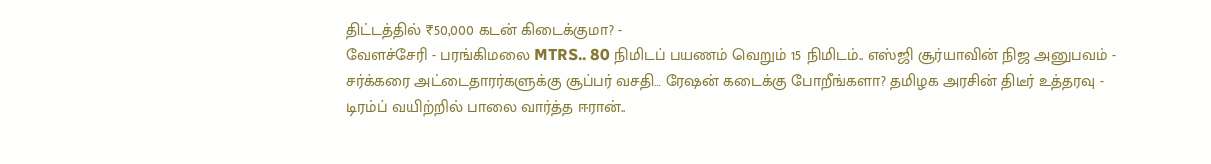திட்டத்தில் ₹50,000 கடன் கிடைக்குமா? -
வேளச்சேரி - பரங்கிமலை MTRS.. 80 நிமிடப் பயணம் வெறும் 15 நிமிடம்.. எஸ்ஜி சூர்யாவின் நிஜ அனுபவம் -
சர்க்கரை அட்டைதாரர்களுக்கு சூப்பர் வசதி… ரேஷன் கடைக்கு போறீங்களா? தமிழக அரசின் திடீர் உத்தரவு -
டிரம்ப் வயிற்றில் பாலை வார்த்த ஈரான்..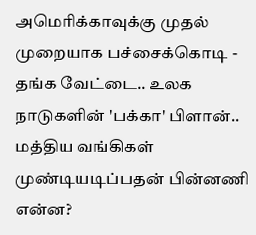அமெரிக்காவுக்கு முதல் முறையாக பச்சைக்கொடி -
தங்க வேட்டை.. உலக நாடுகளின் 'பக்கா' பிளான்.. மத்திய வங்கிகள் முண்டியடிப்பதன் பின்னணி என்ன?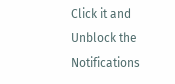Click it and Unblock the Notifications